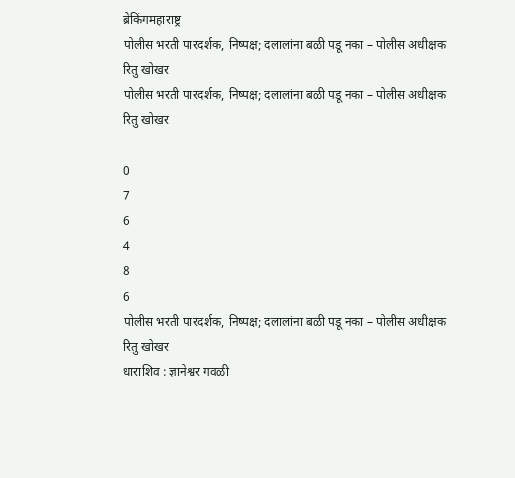ब्रेकिंगमहाराष्ट्र
पोलीस भरती पारदर्शक, निष्पक्ष; दलालांना बळी पडू नका – पोलीस अधीक्षक रितु खोखर
पोलीस भरती पारदर्शक, निष्पक्ष; दलालांना बळी पडू नका – पोलीस अधीक्षक रितु खोखर

0
7
6
4
8
6
पोलीस भरती पारदर्शक, निष्पक्ष; दलालांना बळी पडू नका – पोलीस अधीक्षक रितु खोखर
धाराशिव : ज्ञानेश्वर गवळी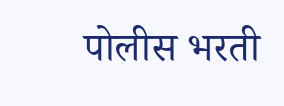पोलीस भरती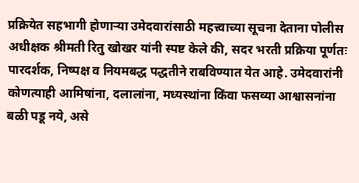प्रक्रियेत सहभागी होणाऱ्या उमेदवारांसाठी महत्त्वाच्या सूचना देताना पोलीस अधीक्षक श्रीमती रितु खोखर यांनी स्पष्ट केले की, सदर भरती प्रक्रिया पूर्णतः पारदर्शक, निष्पक्ष व नियमबद्ध पद्धतीने राबविण्यात येत आहे. उमेदवारांनी कोणत्याही आमिषांना, दलालांना, मध्यस्थांना किंवा फसव्या आश्वासनांना बळी पडू नये, असे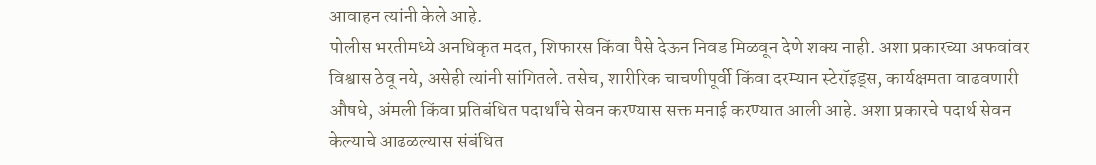आवाहन त्यांनी केले आहे.
पोलीस भरतीमध्ये अनधिकृत मदत, शिफारस किंवा पैसे देऊन निवड मिळवून देणे शक्य नाही. अशा प्रकारच्या अफवांवर विश्वास ठेवू नये, असेही त्यांनी सांगितले. तसेच, शारीरिक चाचणीपूर्वी किंवा दरम्यान स्टेरॉइड्स, कार्यक्षमता वाढवणारी औषधे, अंमली किंवा प्रतिबंधित पदार्थांचे सेवन करण्यास सक्त मनाई करण्यात आली आहे. अशा प्रकारचे पदार्थ सेवन केल्याचे आढळल्यास संबंधित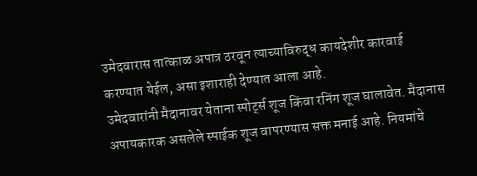उमेदवारास तात्काळ अपात्र ठरवून त्याच्याविरुद्ध कायदेशीर कारवाई करण्यात येईल, असा इशाराही देण्यात आला आहे.
उमेदवारांनी मैदानावर येताना स्पोर्ट्स शूज किंवा रनिंग शूज घालावेत. मैदानास अपायकारक असलेले स्पाईक शूज वापरण्यास सक्त मनाई आहे. नियमांचे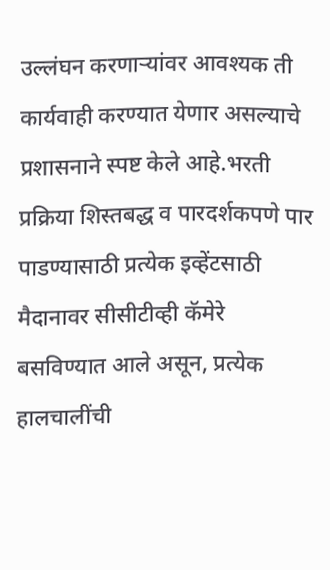उल्लंघन करणाऱ्यांवर आवश्यक ती कार्यवाही करण्यात येणार असल्याचे प्रशासनाने स्पष्ट केले आहे.भरती प्रक्रिया शिस्तबद्ध व पारदर्शकपणे पार पाडण्यासाठी प्रत्येक इव्हेंटसाठी मैदानावर सीसीटीव्ही कॅमेरे बसविण्यात आले असून, प्रत्येक हालचालींची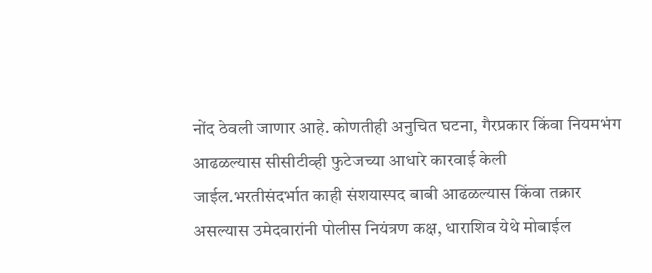नोंद ठेवली जाणार आहे. कोणतीही अनुचित घटना, गैरप्रकार किंवा नियमभंग आढळल्यास सीसीटीव्ही फुटेजच्या आधारे कारवाई केली जाईल.भरतीसंदर्भात काही संशयास्पद बाबी आढळल्यास किंवा तक्रार असल्यास उमेदवारांनी पोलीस नियंत्रण कक्ष, धाराशिव येथे मोबाईल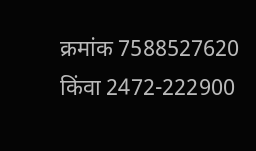क्रमांक 7588527620 किंवा 2472-222900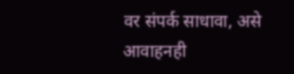वर संपर्क साधावा, असे आवाहनही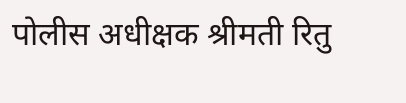पोलीस अधीक्षक श्रीमती रितु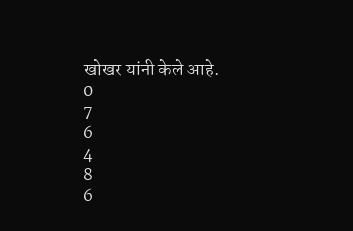खोखर यांनी केले आहे.
0
7
6
4
8
6